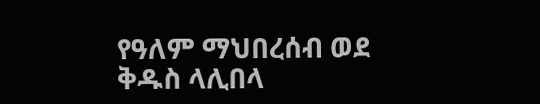የዓለም ማህበረሰብ ወደ ቅዱስ ላሊበላ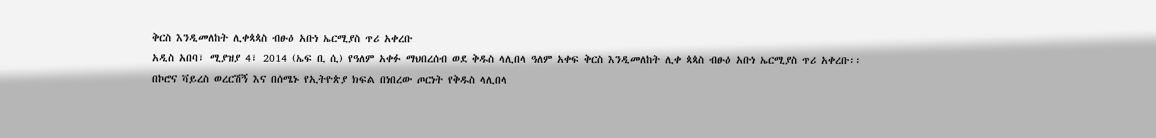ቅርስ እንዲመለከት ሊቀጳጳስ ብፁዕ አቡነ ኤርሚያስ ጥሪ አቀረቡ
አዲስ አበባ፣ ሚያዝያ 4፣ 2014 (ኤፍ ቢ ሲ) የዓለም አቀፉ ማህበረሰብ ወደ ቅዱስ ላሊበላ ዓለም አቀፍ ቅርስ እንዲመለከት ሊቀ ጳጳስ ብፁዕ አቡነ ኤርሚያስ ጥሪ አቀረቡ፡፡
በኮሮና ቫይረስ ወረርሽኝ እና በሰሜኑ የኢትዮጵያ ክፍል በነበረው ጦርነት የቅዱስ ላሊበላ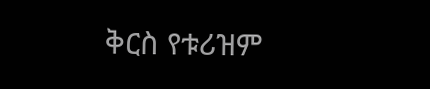ቅርስ የቱሪዝም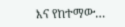እና የከተማው…